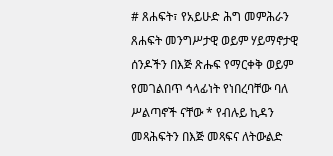# ጸሐፍት፣ የአይሁድ ሕግ መምሕራን ጸሐፍት መንግሥታዊ ወይም ሃይማኖታዊ ሰንዶችን በእጅ ጽሑፍ የማርቀቅ ወይም የመገልበጥ ኅላፊነት የነበረባቸው ባለ ሥልጣኖች ናቸው * የብሉይ ኪዳን መጻሕፍትን በእጅ መጻፍና ለትውልድ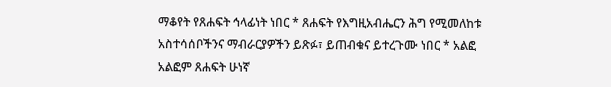ማቆየት የጸሐፍት ኅላፊነት ነበር * ጸሐፍት የእግዚአብሔርን ሕግ የሚመለከቱ አስተሳሰቦችንና ማብራርያዎችን ይጽፉ፣ ይጠብቁና ይተረጉሙ ነበር * አልፎ አልፎም ጸሐፍት ሁነኛ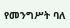የመንግሥት ባለ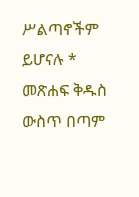ሥልጣኖችም ይሆናሉ * መጽሐፍ ቅዱስ ውስጥ በጣም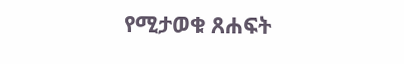የሚታወቁ ጸሐፍት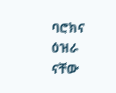ባሮክና ዕዝራ ናቸው